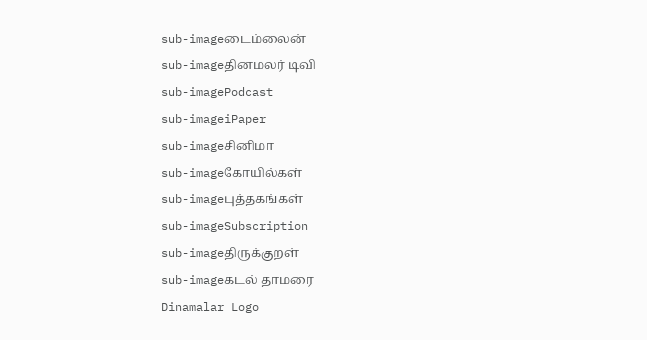sub-imageடைம்லைன்
sub-imageதினமலர் டிவி
sub-imagePodcast
sub-imageiPaper
sub-imageசினிமா
sub-imageகோயில்கள்
sub-imageபுத்தகங்கள்
sub-imageSubscription
sub-imageதிருக்குறள்
sub-imageகடல் தாமரை
Dinamalar Logo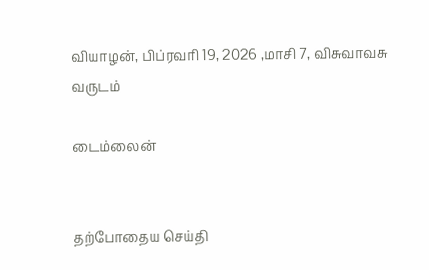வியாழன், பிப்ரவரி 19, 2026 ,மாசி 7, விசுவாவசு வருடம்

டைம்லைன்


தற்போதைய செய்தி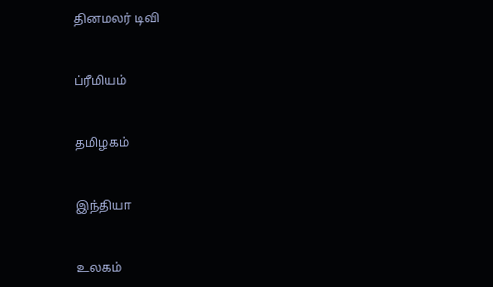தினமலர் டிவி


ப்ரீமியம்


தமிழகம்


இந்தியா


உலகம்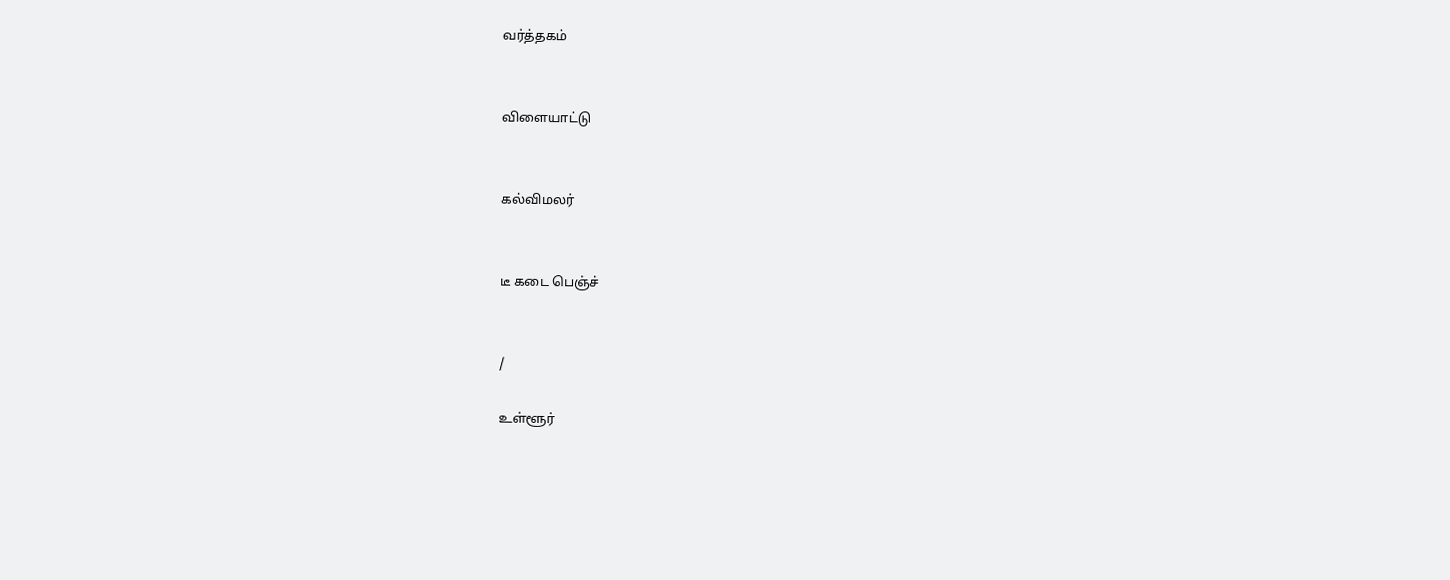வர்த்தகம்


விளையாட்டு


கல்விமலர்


டீ கடை பெஞ்ச்


/

உள்ளூர்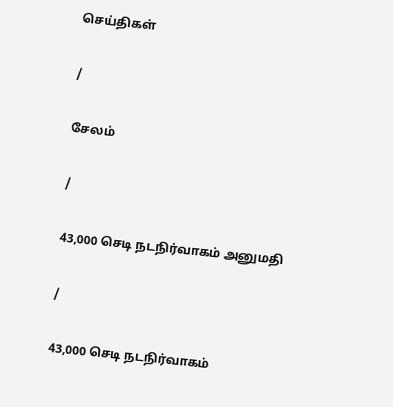செய்திகள்

/

சேலம்

/

43,000 செடி நடநிர்வாகம் அனுமதி

/

43,000 செடி நடநிர்வாகம்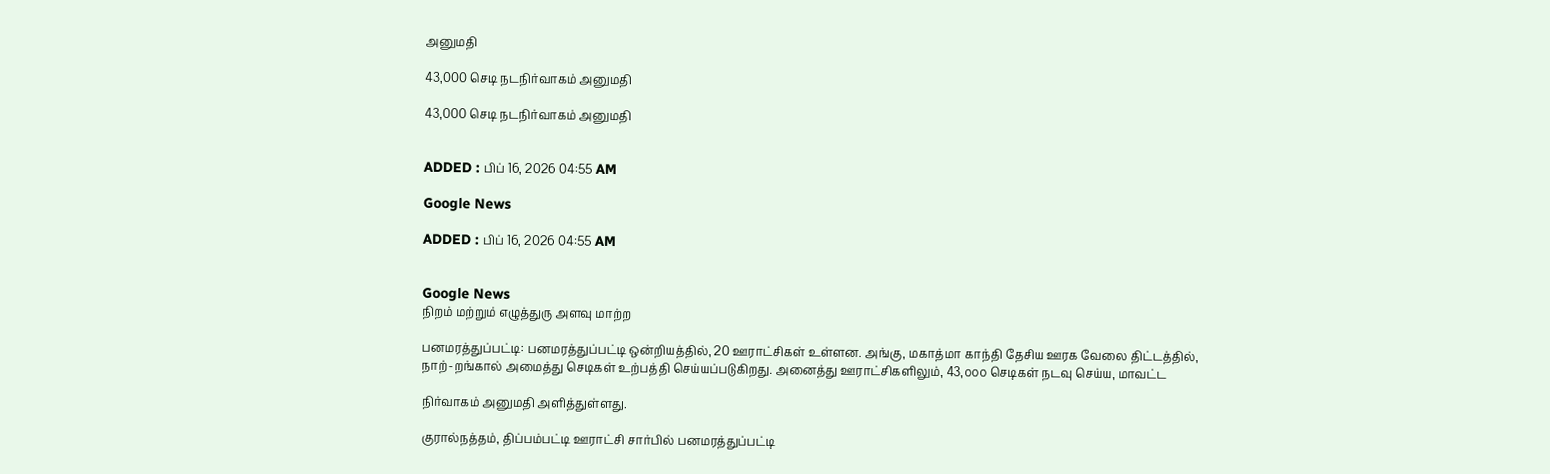அனுமதி

43,000 செடி நடநிர்வாகம் அனுமதி

43,000 செடி நடநிர்வாகம் அனுமதி


ADDED : பிப் 16, 2026 04:55 AM

Google News

ADDED : பிப் 16, 2026 04:55 AM


Google News
நிறம் மற்றும் எழுத்துரு அளவு மாற்ற

பனமரத்துப்பட்டி: பனமரத்துப்பட்டி ஒன்றியத்தில், 20 ஊராட்சிகள் உள்ளன. அங்கு, மகாத்மா காந்தி தேசிய ஊரக வேலை திட்டத்தில், நாற்-றங்கால் அமைத்து செடிகள் உற்பத்தி செய்யப்படுகிறது. அனைத்து ஊராட்சிகளிலும், 43,௦௦௦ செடிகள் நடவு செய்ய, மாவட்ட

நிர்வாகம் அனுமதி அளித்துள்ளது.

குரால்நத்தம், திப்பம்பட்டி ஊராட்சி சார்பில் பனமரத்துப்பட்டி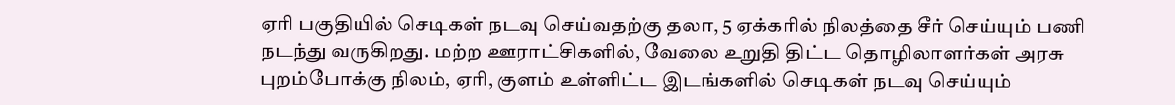ஏரி பகுதியில் செடிகள் நடவு செய்வதற்கு தலா, 5 ஏக்கரில் நிலத்தை சீர் செய்யும் பணி நடந்து வருகிறது. மற்ற ஊராட்சிகளில், வேலை உறுதி திட்ட தொழிலாளர்கள் அரசு புறம்போக்கு நிலம், ஏரி, குளம் உள்ளிட்ட இடங்களில் செடிகள் நடவு செய்யும்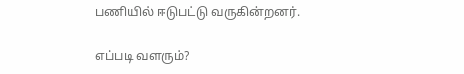பணியில் ஈடுபட்டு வருகின்றனர்.

எப்படி வளரும்?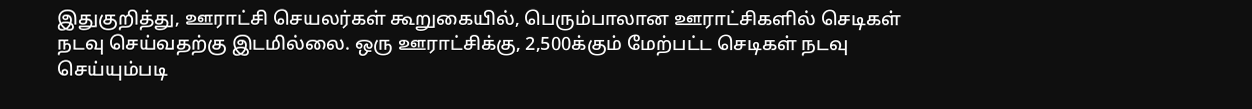இதுகுறித்து, ஊராட்சி செயலர்கள் கூறுகையில், பெரும்பாலான ஊராட்சிகளில் செடிகள் நடவு செய்வதற்கு இடமில்லை. ஒரு ஊராட்சிக்கு, 2,500க்கும் மேற்பட்ட செடிகள் நடவு செய்யும்படி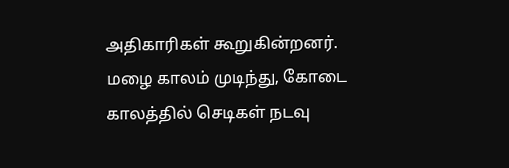அதிகாரிகள் கூறுகின்றனர். மழை காலம் முடிந்து, கோடை காலத்தில் செடிகள் நடவு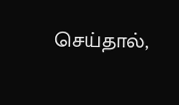செய்தால்,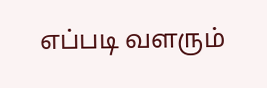எப்படி வளரும்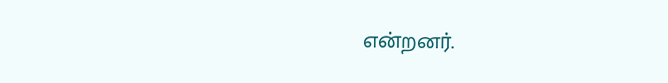என்றனர்.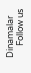Dinamalar
      Follow us